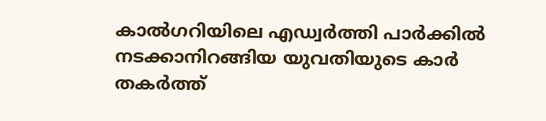കാൽഗറിയിലെ എഡ്വർത്തി പാർക്കിൽ നടക്കാനിറങ്ങിയ യുവതിയുടെ കാർ തകർത്ത്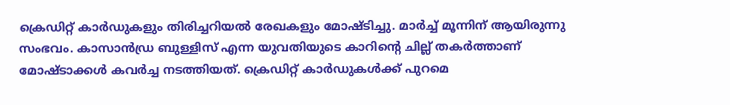ക്രെഡിറ്റ് കാർഡുകളും തിരിച്ചറിയൽ രേഖകളും മോഷ്ടിച്ചു. മാർച്ച് മൂന്നിന് ആയിരുന്നു സംഭവം. കാസാൻഡ്ര ബുള്ളിസ് എന്ന യുവതിയുടെ കാറിൻ്റെ ചില്ല് തകർത്താണ് മോഷ്ടാക്കൾ കവർച്ച നടത്തിയത്. ക്രെഡിറ്റ് കാർഡുകൾക്ക് പുറമെ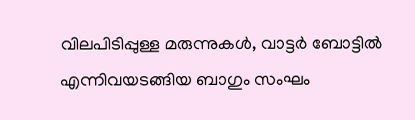വിലപിടിപ്പുള്ള മരുന്നുകൾ, വാട്ടർ ബോട്ടിൽ എന്നിവയടങ്ങിയ ബാഗും സംഘം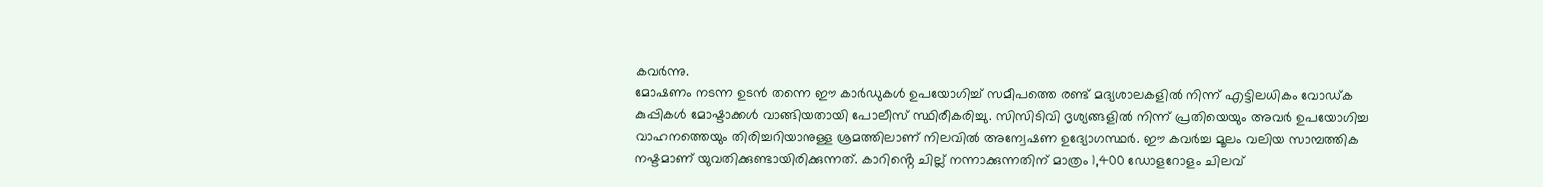കവർന്നു.
മോഷണം നടന്ന ഉടൻ തന്നെ ഈ കാർഡുകൾ ഉപയോഗിച്ച് സമീപത്തെ രണ്ട് മദ്യശാലകളിൽ നിന്ന് എട്ടിലധികം വോഡ്ക കുപ്പികൾ മോഷ്ടാക്കൾ വാങ്ങിയതായി പോലീസ് സ്ഥിരീകരിച്ചു. സിസിടിവി ദൃശ്യങ്ങളിൽ നിന്ന് പ്രതിയെയും അവർ ഉപയോഗിച്ച വാഹനത്തെയും തിരിച്ചറിയാനുള്ള ശ്രമത്തിലാണ് നിലവിൽ അന്വേഷണ ഉദ്യോഗസ്ഥർ. ഈ കവർച്ച മൂലം വലിയ സാമ്പത്തിക നഷ്ടമാണ് യുവതിക്കുണ്ടായിരിക്കുന്നത്. കാറിൻ്റെ ചില്ല് നന്നാക്കുന്നതിന് മാത്രം 1,400 ഡോളറോളം ചിലവ്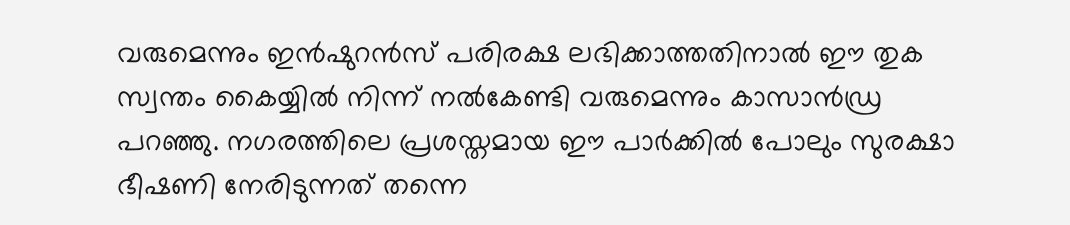വരുമെന്നും ഇൻഷുറൻസ് പരിരക്ഷ ലഭിക്കാത്തതിനാൽ ഈ തുക സ്വന്തം കൈയ്യിൽ നിന്ന് നൽകേണ്ടി വരുമെന്നും കാസാൻഡ്ര പറഞ്ഞു. നഗരത്തിലെ പ്രശസ്തമായ ഈ പാർക്കിൽ പോലും സുരക്ഷാ ഭീഷണി നേരിടുന്നത് തന്നെ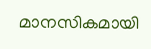മാനസികമായി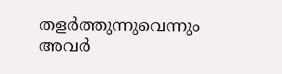തളർത്തുന്നുവെന്നും അവർ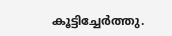കൂട്ടിച്ചേർത്തു.